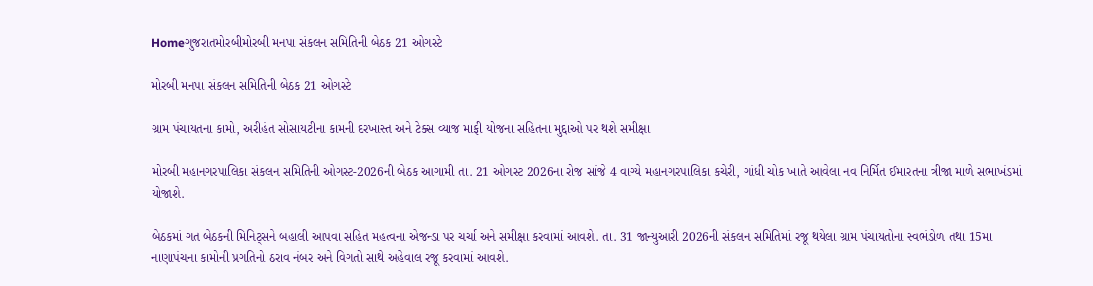Homeગુજરાતમોરબીમોરબી મનપા સંકલન સમિતિની બેઠક 21 ઓગસ્ટે

મોરબી મનપા સંકલન સમિતિની બેઠક 21 ઓગસ્ટે

ગ્રામ પંચાયતના કામો, અરીહંત સોસાયટીના કામની દરખાસ્ત અને ટેક્સ વ્યાજ માફી યોજના સહિતના મુદ્દાઓ પર થશે સમીક્ષા

મોરબી મહાનગરપાલિકા સંકલન સમિતિની ઓગસ્ટ-2026ની બેઠક આગામી તા. 21 ઓગસ્ટ 2026ના રોજ સાંજે 4 વાગ્યે મહાનગરપાલિકા કચેરી, ગાંધી ચોક ખાતે આવેલા નવ નિર્મિત ઈમારતના ત્રીજા માળે સભાખંડમાં યોજાશે.

બેઠકમાં ગત બેઠકની મિનિટ્સને બહાલી આપવા સહિત મહત્વના એજન્ડા પર ચર્ચા અને સમીક્ષા કરવામાં આવશે. તા. 31 જાન્યુઆરી 2026ની સંકલન સમિતિમાં રજૂ થયેલા ગ્રામ પંચાયતોના સ્વભંડોળ તથા 15મા નાણાપંચના કામોની પ્રગતિનો ઠરાવ નંબર અને વિગતો સાથે અહેવાલ રજૂ કરવામાં આવશે.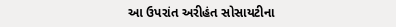આ ઉપરાંત અરીહંત સોસાયટીના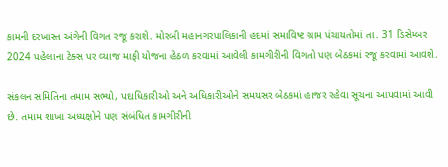કામની દરખાસ્ત અંગેની વિગત રજૂ કરાશે. મોરબી મહાનગરપાલિકાની હદમાં સમાવિષ્ટ ગ્રામ પંચાયતોમાં તા. 31 ડિસેમ્બર 2024 પહેલાના ટેક્સ પર વ્યાજ માફી યોજના હેઠળ કરવામાં આવેલી કામગીરીની વિગતો પણ બેઠકમાં રજૂ કરવામાં આવશે.

સંકલન સમિતિના તમામ સભ્યો, પદાધિકારીઓ અને અધિકારીઓને સમયસર બેઠકમાં હાજર રહેવા સૂચના આપવામાં આવી છે. તમામ શાખા અધ્યક્ષોને પણ સંબંધિત કામગીરીની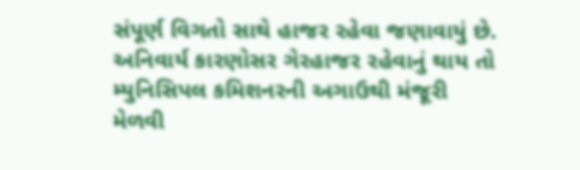સંપૂર્ણ વિગતો સાથે હાજર રહેવા જણાવાયું છે. અનિવાર્ય કારણોસર ગેરહાજર રહેવાનું થાય તો મ્યુનિસિપલ કમિશનરની અગાઉથી મંજૂરી મેળવી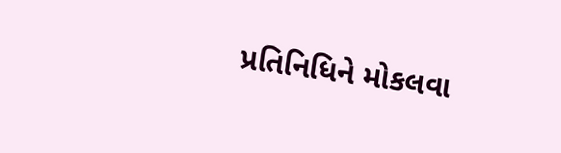પ્રતિનિધિને મોકલવા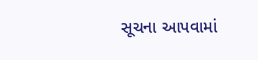સૂચના આપવામાં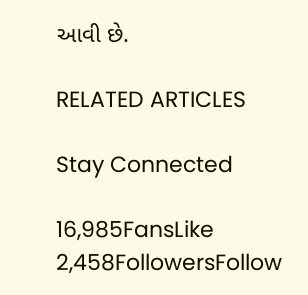આવી છે.

RELATED ARTICLES

Stay Connected

16,985FansLike
2,458FollowersFollow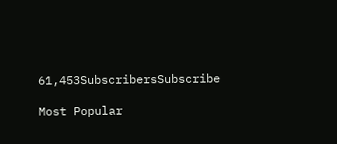61,453SubscribersSubscribe

Most Popular